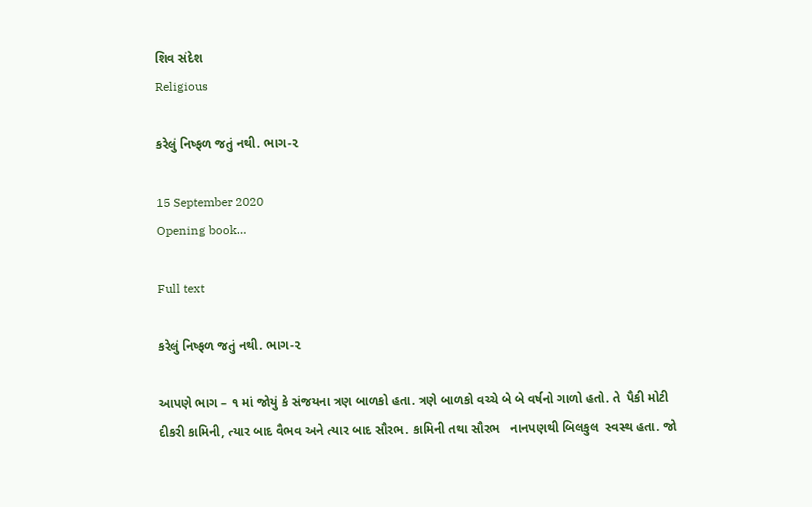શિવ સંદેશ
Religious

કરેલું નિષ્ફળ જતું નથી. ભાગ-૨

15 September 2020
Opening book…

Full text

કરેલું નિષ્ફળ જતું નથી. ભાગ-૨

આપણે ભાગ – ૧ માં જોયું કે સંજયના ત્રણ બાળકો હતા. ત્રણે બાળકો વચ્ચે બે બે વર્ષનો ગાળો હતો. તે  પૈકી મોટી દીકરી કામિની, ત્યાર બાદ વૈભવ અને ત્યાર બાદ સૌરભ. કામિની તથા સૌરભ   નાનપણથી બિલકુલ  સ્વસ્થ હતા. જો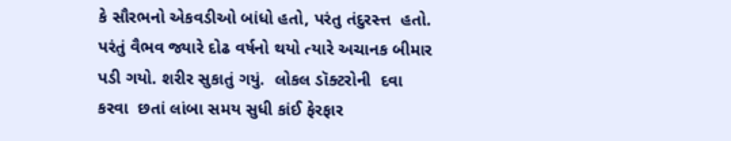કે સૌરભનો એકવડીઓ બાંધો હતો, પરંતુ તંદુરસ્ત્ત  હતો. પરંતું વૈભવ જ્યારે દોઢ વર્ષનો થયો ત્યારે અચાનક બીમાર પડી ગયો. શરીર સુકાતું ગયું.  લોકલ ડૉક્ટરોની  દવા કરવા  છતાં લાંબા સમય સુધી કાંઈ ફેરફાર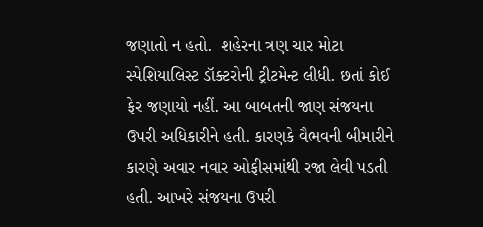જણાતો ન હતો.  શહેરના ત્રણ ચાર મોટા સ્પેશિયાલિસ્ટ ડૉક્ટરોની ટ્રીટમેન્ટ લીધી. છતાં કોઈ ફેર જણાયો નહીં. આ બાબતની જાણ સંજયના ઉપરી અધિકારીને હતી. કારણકે વૈભવની બીમારીને કારણે અવાર નવાર ઓફીસમાંથી રજા લેવી પડતી હતી. આખરે સંજયના ઉપરી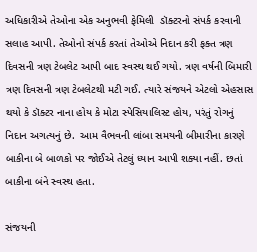અધિકારીએ તેઓના એક અનુભવી ફેમિલી  ડૉક્ટરનો સંપર્ક કરવાની સલાહ આપી. તેઓનો સંપર્ક કરતાં તેઓએ નિદાન કરી ફક્ત ત્રણ દિવસની ત્રણ ટેબલેટ આપી બાદ સ્વસ્થ થઈ ગયો. ત્રણ વર્ષની બિમારી ત્રણ દિવસની ત્રણ ટેબલેટથી મટી ગઈ. ત્યારે સંજયને એટલો એહસાસ થયો કે ડૉક્ટર નાના હોય કે મોટા સ્પેસિયાલિસ્ટ હોય, પરંતું રોગનું નિદાન અગત્યનું છે.  આમ વૈભવની લાંબા સમયની બીમારીના કારણે બાકીના બે બાળકો પર જોઈએ તેટલું ધ્યાન આપી શક્યા નહીં. છતાં બાકીના બંને સ્વસ્થ હતા.

સંજયની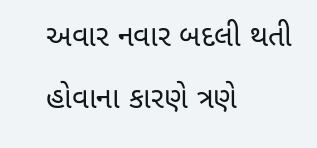અવાર નવાર બદલી થતી હોવાના કારણે ત્રણે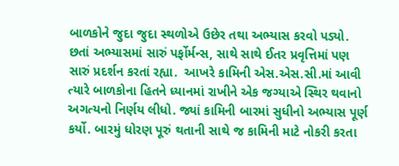બાળકોને જુદા જુદા સ્થળોએ ઉછેર તથા અભ્યાસ કરવો પડ્યો. છતાં અભ્યાસમાં સારું પર્ફોર્મન્સ, સાથે સાથે ઈતર પ્રવૃત્તિમાં પણ સારું પ્રદર્શન કરતાં રહ્યા.  આખરે કામિની એસ.એસ.સી.માં આવી ત્યારે બાળકોના હિતને ધ્યાનમાં રાખીને એક જગ્યાએ સ્થિર થવાનો અગત્યનો નિર્ણય લીધો. જ્યાં કામિની બારમાં સુધીનો અભ્યાસ પૂર્ણ કર્યો. બારમું ધોરણ પૂરું થતાની સાથે જ કામિની માટે નોકરી કરતા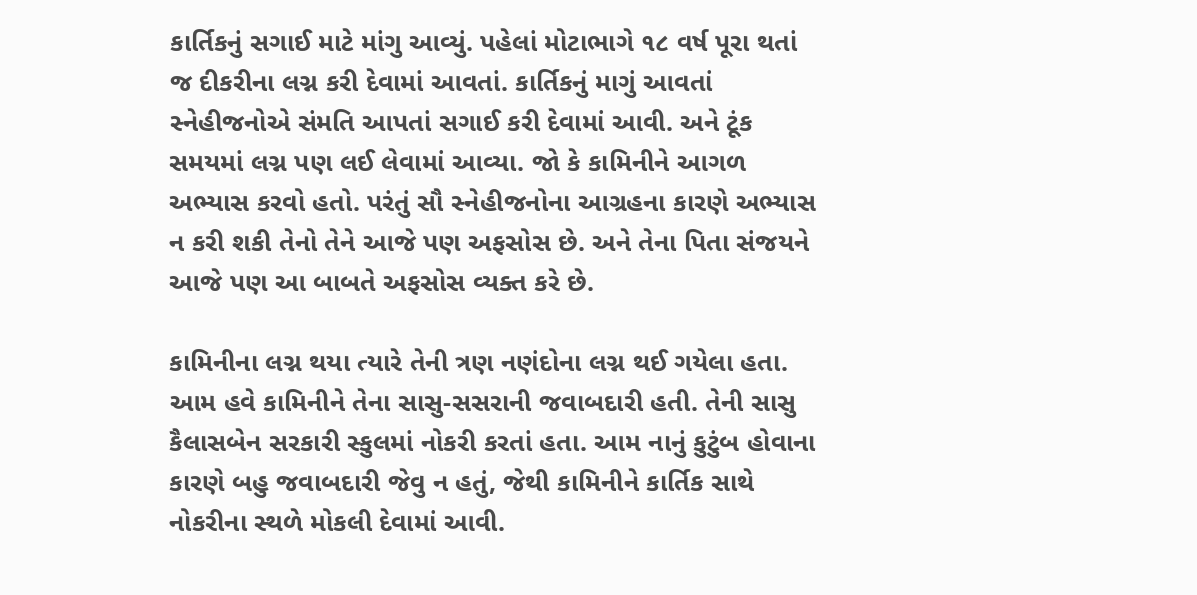કાર્તિકનું સગાઈ માટે માંગુ આવ્યું. પહેલાં મોટાભાગે ૧૮ વર્ષ પૂરા થતાં જ દીકરીના લગ્ન કરી દેવામાં આવતાં. કાર્તિકનું માગું આવતાં સ્નેહીજનોએ સંમતિ આપતાં સગાઈ કરી દેવામાં આવી. અને ટૂંક સમયમાં લગ્ન પણ લઈ લેવામાં આવ્યા. જો કે કામિનીને આગળ અભ્યાસ કરવો હતો. પરંતું સૌ સ્નેહીજનોના આગ્રહના કારણે અભ્યાસ ન કરી શકી તેનો તેને આજે પણ અફસોસ છે. અને તેના પિતા સંજયને આજે પણ આ બાબતે અફસોસ વ્યક્ત કરે છે.

કામિનીના લગ્ન થયા ત્યારે તેની ત્રણ નણંદોના લગ્ન થઈ ગયેલા હતા. આમ હવે કામિનીને તેના સાસુ-સસરાની જવાબદારી હતી. તેની સાસુ કૈલાસબેન સરકારી સ્કુલમાં નોકરી કરતાં હતા. આમ નાનું કુટુંબ હોવાના કારણે બહુ જવાબદારી જેવુ ન હતું, જેથી કામિનીને કાર્તિક સાથે નોકરીના સ્થળે મોકલી દેવામાં આવી.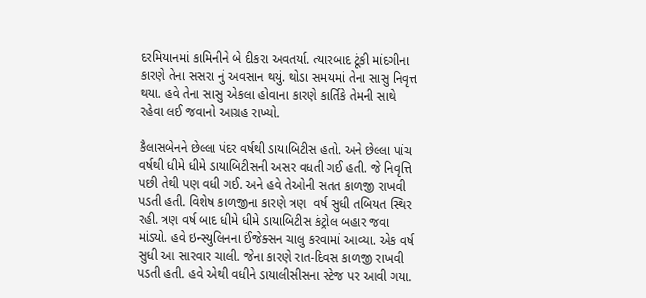દરમિયાનમાં કામિનીને બે દીકરા અવતર્યા. ત્યારબાદ ટૂંકી માંદગીના કારણે તેના સસરા નું અવસાન થયું. થોડા સમયમાં તેના સાસુ નિવૃત્ત થયા. હવે તેના સાસુ એકલા હોવાના કારણે કાર્તિકે તેમની સાથે રહેવા લઈ જવાનો આગ્રહ રાખ્યો.

કૈલાસબેનને છેલ્લા પંદર વર્ષથી ડાયાબિટીસ હતો. અને છેલ્લા પાંચ વર્ષથી ધીમે ધીમે ડાયાબિટીસની અસર વધતી ગઈ હતી. જે નિવૃત્તિ પછી તેથી પણ વધી ગઈ. અને હવે તેઓની સતત કાળજી રાખવી પડતી હતી. વિશેષ કાળજીના કારણે ત્રણ  વર્ષ સુધી તબિયત સ્થિર રહી. ત્રણ વર્ષ બાદ ધીમે ધીમે ડાયાબિટીસ કંટ્રોલ બહાર જવા માંડ્યો. હવે ઇન્સ્યુલિનના ઈંજેક્સન ચાલુ કરવામાં આવ્યા. એક વર્ષ સુધી આ સારવાર ચાલી. જેના કારણે રાત-દિવસ કાળજી રાખવી પડતી હતી. હવે એથી વધીને ડાયાલીસીસના સ્ટેજ પર આવી ગયા.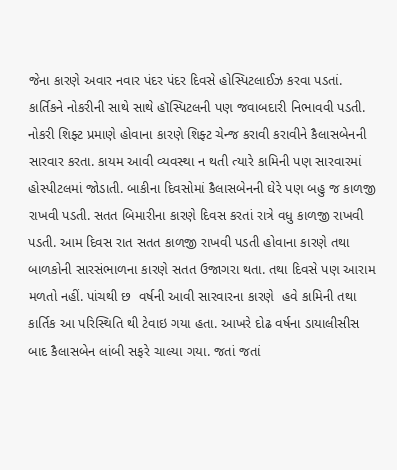જેના કારણે અવાર નવાર પંદર પંદર દિવસે હોસ્પિટલાઈઝ કરવા પડતાં. કાર્તિકને નોકરીની સાથે સાથે હૉસ્પિટલની પણ જવાબદારી નિભાવવી પડતી. નોકરી શિફ્ટ પ્રમાણે હોવાના કારણે શિફ્ટ ચેન્જ કરાવી કરાવીને કૈલાસબેનની સારવાર કરતા. કાયમ આવી વ્યવસ્થા ન થતી ત્યારે કામિની પણ સારવારમાં હોસ્પીટલમાં જોડાતી. બાકીના દિવસોમાં કૈલાસબેનની ઘેરે પણ બહુ જ કાળજી રાખવી પડતી. સતત બિમારીના કારણે દિવસ કરતાં રાત્રે વધુ કાળજી રાખવી પડતી. આમ દિવસ રાત સતત કાળજી રાખવી પડતી હોવાના કારણે તથા બાળકોની સારસંભાળના કારણે સતત ઉજાગરા થતા. તથા દિવસે પણ આરામ મળતો નહીં. પાંચથી છ  વર્ષની આવી સારવારના કારણે  હવે કામિની તથા કાર્તિક આ પરિસ્થિતિ થી ટેવાઇ ગયા હતા. આખરે દોઢ વર્ષના ડાયાલીસીસ બાદ કૈલાસબેન લાંબી સફરે ચાલ્યા ગયા. જતાં જતાં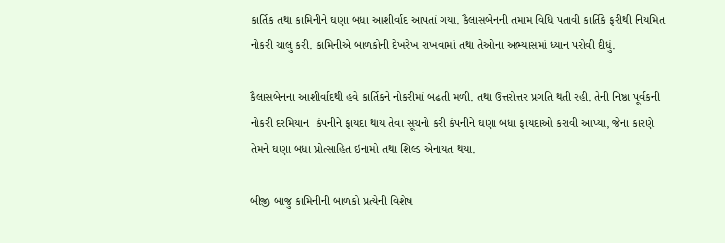કાર્તિક તથા કામિનીને ઘણા બધા આશીર્વાદ આપતાં ગયા. કૈલાસબેનની તમામ વિધિ પતાવી કાર્તિકે ફરીથી નિયમિત નોકરી ચાલુ કરી. કામિનીએ બાળકોની દેખરેખ રાખવામાં તથા તેઓના અભ્યાસમાં ધ્યાન પરોવી દીધું.

કૈલાસબેનના આશીર્વાદથી હવે કાર્તિકને નોકરીમાં બઢતી મળી. તથા ઉત્તરોત્તર પ્રગતિ થતી રહી. તેની નિષ્ઠા પૂર્વકની નોકરી દરમિયાન  કંપનીને ફાયદા થાય તેવા સૂચનો કરી કંપનીને ઘણા બધા ફાયદાઓ કરાવી આપ્યા, જેના કારણે તેમને ઘણા બધા પ્રોત્સાહિત ઇનામો તથા શિલ્ડ એનાયત થયા.

બીજી બાજુ કામિનીની બાળકો પ્રત્યેની વિશેષ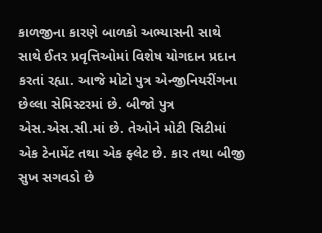કાળજીના કારણે બાળકો અભ્યાસની સાથે સાથે ઈતર પ્રવૃત્તિઓમાં વિશેષ યોગદાન પ્રદાન કરતાં રહ્યા. આજે મોટો પુત્ર એન્જીનિયરીંગના છેલ્લા સેમિસ્ટરમાં છે. બીજો પુત્ર એસ.એસ.સી.માં છે. તેઓને મોટી સિટીમાં એક ટેનામેંટ તથા એક ફ્લેટ છે. કાર તથા બીજી સુખ સગવડો છે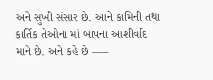અને સુખી સંસાર છે. આને કામિની તથા કાર્તિક તેઓના માં બાપના આશીર્વાદ  માને છે. અને કહે છે —–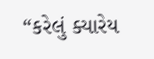“કરેલું ક્યારેય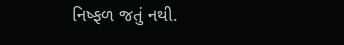નિષ્ફળ જતું નથી.